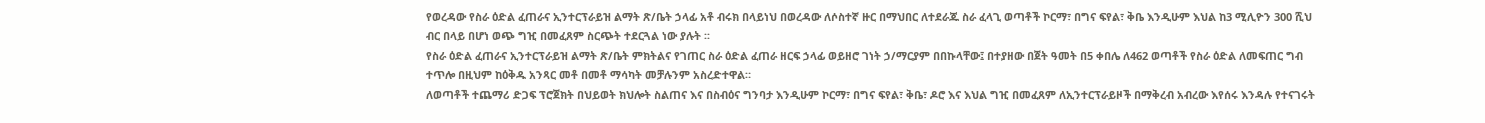የወረዳው የስራ ዕድል ፈጠራና ኢንተርፕራይዝ ልማት ጽ/ቤት ኃላፊ አቶ ብሩክ በላይነህ በወረዳው ለሶስተኛ ዙር በማህበር ለተደራጁ ስራ ፈላጊ ወጣቶች ኮርማ፣ በግና ፍየል፣ ቅቤ እንዲሁም እህል ከ3 ሚሊዮን 300 ሺህ ብር በላይ በሆነ ወጭ ግዢ በመፈጸም ስርጭት ተደርጓል ነው ያሉት ፡፡
የስራ ዕድል ፈጠራና ኢንተርፕራይዝ ልማት ጽ/ቤት ምክትልና የገጠር ስራ ዕድል ፈጠራ ዘርፍ ኃላፊ ወይዘሮ ገነት ኃ/ማርያም በበኩላቸው፤ በተያዘው በጀት ዓመት በ5 ቀበሌ ለ462 ወጣቶች የስራ ዕድል ለመፍጠር ግብ ተጥሎ በዚህም ከዕቅዱ አንጻር መቶ በመቶ ማሳካት መቻሉንም አስረድተዋል።
ለወጣቶች ተጨማሪ ድጋፍ ፕሮጀክት በህይወት ክህሎት ስልጠና እና በስብዕና ግንባታ እንዲሁም ኮርማ፣ በግና ፍየል፣ ቅቤ፣ ዶሮ እና እህል ግዢ በመፈጸም ለኢንተርፕራይዞች በማቅረብ አብረው እየሰሩ እንዳሉ የተናገሩት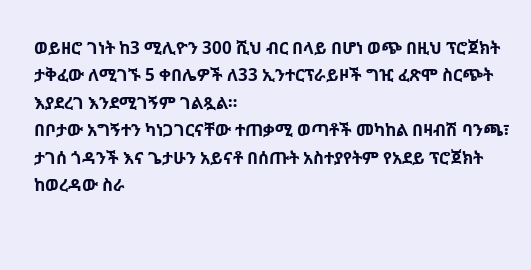ወይዘሮ ገነት ከ3 ሚሊዮን 300 ሺህ ብር በላይ በሆነ ወጭ በዚህ ፕሮጀክት ታቅፈው ለሚገኙ 5 ቀበሌዎች ለ33 ኢንተርፕራይዞች ግዢ ፈጽሞ ስርጭት እያደረገ እንደሚገኝም ገልጿል።
በቦታው አግኝተን ካነጋገርናቸው ተጠቃሚ ወጣቶች መካከል በዛብሽ ባንጫ፣ ታገሰ ጎዳንች እና ጌታሁን አይናቶ በሰጡት አስተያየትም የአደይ ፕሮጀክት ከወረዳው ስራ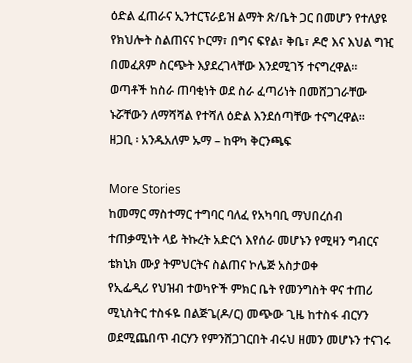ዕድል ፈጠራና ኢንተርፕራይዝ ልማት ጽ/ቤት ጋር በመሆን የተለያዩ የክህሎት ስልጠናና ኮርማ፣ በግና ፍየል፣ ቅቤ፣ ዶሮ እና እህል ግዢ በመፈጸም ስርጭት እያደረገላቸው እንደሚገኝ ተናግረዋል።
ወጣቶች ከስራ ጠባቂነት ወደ ስራ ፈጣሪነት በመሸጋገራቸው ኑሯቸውን ለማሻሻል የተሻለ ዕድል እንደሰጣቸው ተናግረዋል።
ዘጋቢ ፡ አንዱአለም ኡማ – ከዋካ ቅርንጫፍ

More Stories
ከመማር ማስተማር ተግባር ባለፈ የአካባቢ ማህበረሰብ ተጠቃሚነት ላይ ትኩረት አድርጎ እየሰራ መሆኑን የሚዛን ግብርና ቴክኒክ ሙያ ትምህርትና ስልጠና ኮሌጅ አስታወቀ
የኢፌዲሪ የህዝብ ተወካዮች ምክር ቤት የመንግስት ዋና ተጠሪ ሚኒስትር ተስፋዬ በልጅጌ(ዶ/ር) መጭው ጊዜ ከተስፋ ብርሃን ወደሚጨበጥ ብርሃን የምንሸጋገርበት ብሩህ ዘመን መሆኑን ተናገሩ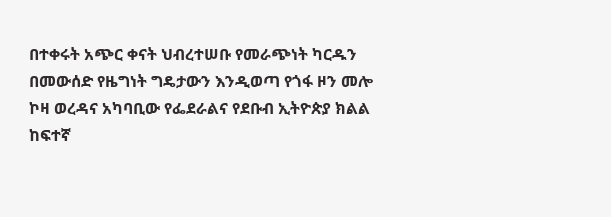በተቀሩት አጭር ቀናት ህብረተሠቡ የመራጭነት ካርዱን በመውሰድ የዜግነት ግዴታውን እንዲወጣ የጎፋ ዞን መሎ ኮዛ ወረዳና አካባቢው የፌደራልና የደቡብ ኢትዮጵያ ክልል ከፍተኛ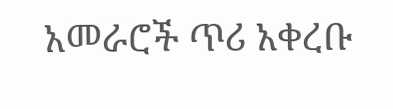አመራሮች ጥሪ አቀረቡ